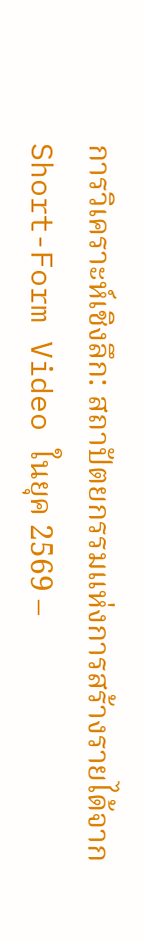การวิเคราะห์เชิงลึก: สถาปัตยกรรมแห่งการสร้างรายได้จาก Short-Form Video ในยุค 2569 –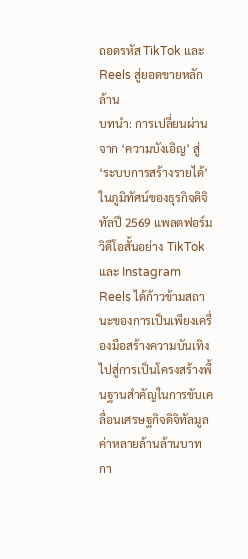ถอดรหัส TikTok และ Reels สู่ยอดขายหลักล้าน
บทนำ: การเปลี่ยนผ่านจาก ‘ความบังเอิญ’ สู่ ‘ระบบการสร้างรายได้’
ในภูมิทัศน์ของธุรกิจดิจิทัลปี 2569 แพลตฟอร์มวิดีโอสั้นอย่าง TikTok และ Instagram Reels ได้ก้าวข้ามสถานะของการเป็นเพียงเครื่องมือสร้างความบันเทิง ไปสู่การเป็นโครงสร้างพื้นฐานสำคัญในการขับเคลื่อนเศรษฐกิจดิจิทัลมูลค่าหลายล้านล้านบาท กา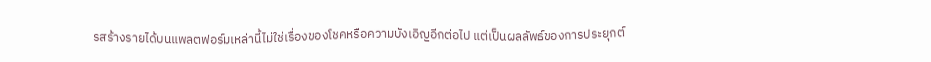รสร้างรายได้บนแพลตฟอร์มเหล่านี้ไม่ใช่เรื่องของโชคหรือความบังเอิญอีกต่อไป แต่เป็นผลลัพธ์ของการประยุกต์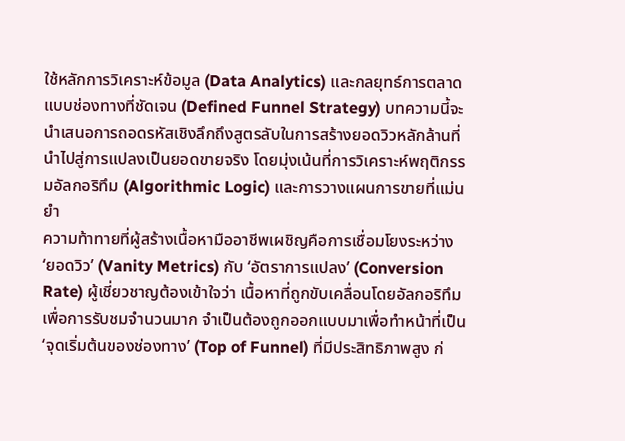ใช้หลักการวิเคราะห์ข้อมูล (Data Analytics) และกลยุทธ์การตลาดแบบช่องทางที่ชัดเจน (Defined Funnel Strategy) บทความนี้จะนำเสนอการถอดรหัสเชิงลึกถึงสูตรลับในการสร้างยอดวิวหลักล้านที่นำไปสู่การแปลงเป็นยอดขายจริง โดยมุ่งเน้นที่การวิเคราะห์พฤติกรรมอัลกอริทึม (Algorithmic Logic) และการวางแผนการขายที่แม่นยำ
ความท้าทายที่ผู้สร้างเนื้อหามืออาชีพเผชิญคือการเชื่อมโยงระหว่าง ‘ยอดวิว’ (Vanity Metrics) กับ ‘อัตราการแปลง’ (Conversion Rate) ผู้เชี่ยวชาญต้องเข้าใจว่า เนื้อหาที่ถูกขับเคลื่อนโดยอัลกอริทึมเพื่อการรับชมจำนวนมาก จำเป็นต้องถูกออกแบบมาเพื่อทำหน้าที่เป็น ‘จุดเริ่มต้นของช่องทาง’ (Top of Funnel) ที่มีประสิทธิภาพสูง ก่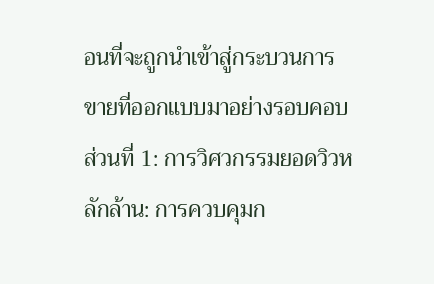อนที่จะถูกนำเข้าสู่กระบวนการขายที่ออกแบบมาอย่างรอบคอบ
ส่วนที่ 1: การวิศวกรรมยอดวิวหลักล้าน: การควบคุมก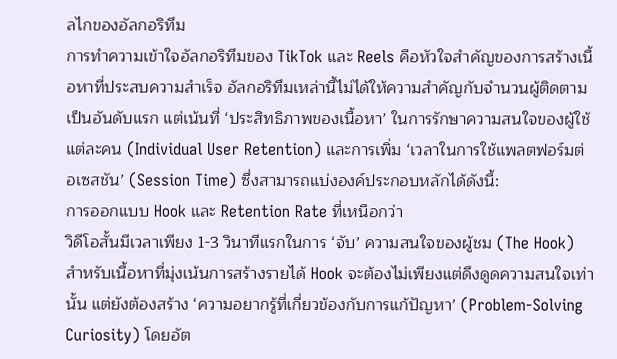ลไกของอัลกอริทึม
การทำความเข้าใจอัลกอริทึมของ TikTok และ Reels คือหัวใจสำคัญของการสร้างเนื้อหาที่ประสบความสำเร็จ อัลกอริทึมเหล่านี้ไม่ได้ให้ความสำคัญกับจำนวนผู้ติดตามเป็นอันดับแรก แต่เน้นที่ ‘ประสิทธิภาพของเนื้อหา’ ในการรักษาความสนใจของผู้ใช้แต่ละคน (Individual User Retention) และการเพิ่ม ‘เวลาในการใช้แพลตฟอร์มต่อเซสชัน’ (Session Time) ซึ่งสามารถแบ่งองค์ประกอบหลักได้ดังนี้:
การออกแบบ Hook และ Retention Rate ที่เหนือกว่า
วิดีโอสั้นมีเวลาเพียง 1-3 วินาทีแรกในการ ‘จับ’ ความสนใจของผู้ชม (The Hook) สำหรับเนื้อหาที่มุ่งเน้นการสร้างรายได้ Hook จะต้องไม่เพียงแต่ดึงดูดความสนใจเท่านั้น แต่ยังต้องสร้าง ‘ความอยากรู้ที่เกี่ยวข้องกับการแก้ปัญหา’ (Problem-Solving Curiosity) โดยอัต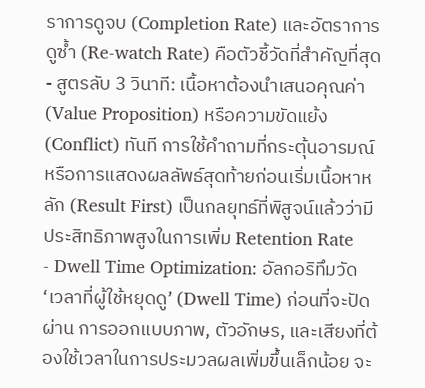ราการดูจบ (Completion Rate) และอัตราการดูซ้ำ (Re-watch Rate) คือตัวชี้วัดที่สำคัญที่สุด
- สูตรลับ 3 วินาที: เนื้อหาต้องนำเสนอคุณค่า (Value Proposition) หรือความขัดแย้ง (Conflict) ทันที การใช้คำถามที่กระตุ้นอารมณ์หรือการแสดงผลลัพธ์สุดท้ายก่อนเริ่มเนื้อหาหลัก (Result First) เป็นกลยุทธ์ที่พิสูจน์แล้วว่ามีประสิทธิภาพสูงในการเพิ่ม Retention Rate
- Dwell Time Optimization: อัลกอริทึมวัด ‘เวลาที่ผู้ใช้หยุดดู’ (Dwell Time) ก่อนที่จะปัดผ่าน การออกแบบภาพ, ตัวอักษร, และเสียงที่ต้องใช้เวลาในการประมวลผลเพิ่มขึ้นเล็กน้อย จะ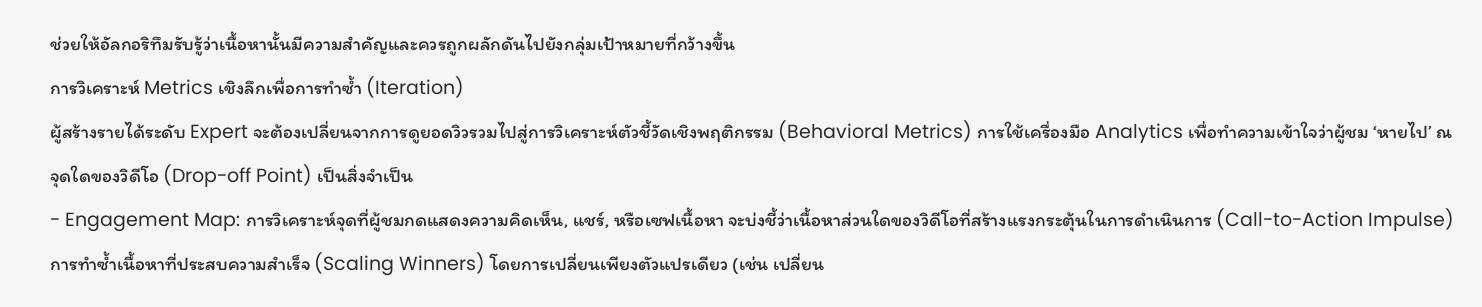ช่วยให้อัลกอริทึมรับรู้ว่าเนื้อหานั้นมีความสำคัญและควรถูกผลักดันไปยังกลุ่มเป้าหมายที่กว้างขึ้น
การวิเคราะห์ Metrics เชิงลึกเพื่อการทำซ้ำ (Iteration)
ผู้สร้างรายได้ระดับ Expert จะต้องเปลี่ยนจากการดูยอดวิวรวมไปสู่การวิเคราะห์ตัวชี้วัดเชิงพฤติกรรม (Behavioral Metrics) การใช้เครื่องมือ Analytics เพื่อทำความเข้าใจว่าผู้ชม ‘หายไป’ ณ จุดใดของวิดีโอ (Drop-off Point) เป็นสิ่งจำเป็น
- Engagement Map: การวิเคราะห์จุดที่ผู้ชมกดแสดงความคิดเห็น, แชร์, หรือเซฟเนื้อหา จะบ่งชี้ว่าเนื้อหาส่วนใดของวิดีโอที่สร้างแรงกระตุ้นในการดำเนินการ (Call-to-Action Impulse) การทำซ้ำเนื้อหาที่ประสบความสำเร็จ (Scaling Winners) โดยการเปลี่ยนเพียงตัวแปรเดียว (เช่น เปลี่ยน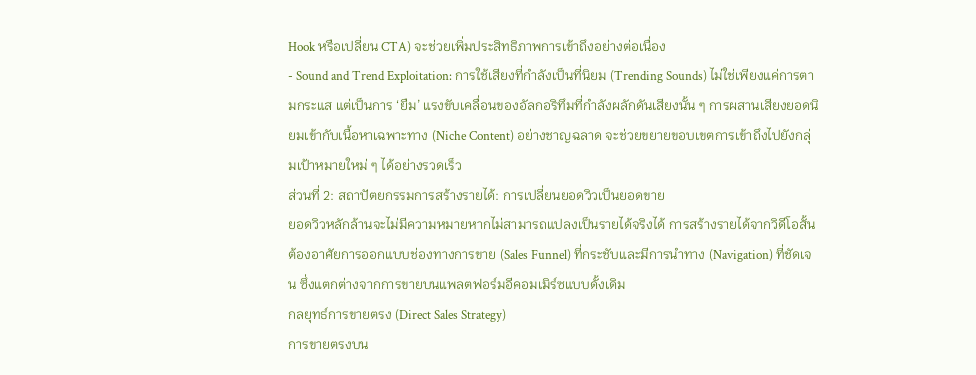Hook หรือเปลี่ยน CTA) จะช่วยเพิ่มประสิทธิภาพการเข้าถึงอย่างต่อเนื่อง
- Sound and Trend Exploitation: การใช้เสียงที่กำลังเป็นที่นิยม (Trending Sounds) ไม่ใช่เพียงแค่การตามกระแส แต่เป็นการ ‘ยืม’ แรงขับเคลื่อนของอัลกอริทึมที่กำลังผลักดันเสียงนั้น ๆ การผสานเสียงยอดนิยมเข้ากับเนื้อหาเฉพาะทาง (Niche Content) อย่างชาญฉลาด จะช่วยขยายขอบเขตการเข้าถึงไปยังกลุ่มเป้าหมายใหม่ ๆ ได้อย่างรวดเร็ว
ส่วนที่ 2: สถาปัตยกรรมการสร้างรายได้: การเปลี่ยนยอดวิวเป็นยอดขาย
ยอดวิวหลักล้านจะไม่มีความหมายหากไม่สามารถแปลงเป็นรายได้จริงได้ การสร้างรายได้จากวิดีโอสั้นต้องอาศัยการออกแบบช่องทางการขาย (Sales Funnel) ที่กระชับและมีการนำทาง (Navigation) ที่ชัดเจน ซึ่งแตกต่างจากการขายบนแพลตฟอร์มอีคอมเมิร์ซแบบดั้งเดิม
กลยุทธ์การขายตรง (Direct Sales Strategy)
การขายตรงบน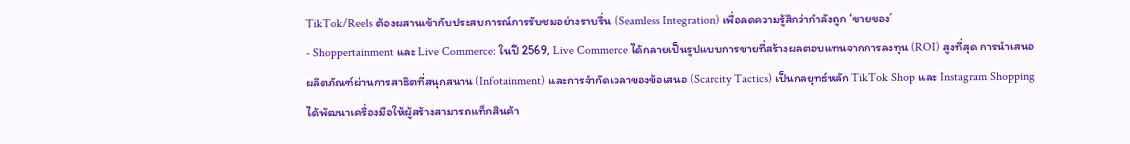TikTok/Reels ต้องผสานเข้ากับประสบการณ์การรับชมอย่างราบรื่น (Seamless Integration) เพื่อลดความรู้สึกว่ากำลังถูก ‘ขายของ’
- Shoppertainment และ Live Commerce: ในปี 2569, Live Commerce ได้กลายเป็นรูปแบบการขายที่สร้างผลตอบแทนจากการลงทุน (ROI) สูงที่สุด การนำเสนอผลิตภัณฑ์ผ่านการสาธิตที่สนุกสนาน (Infotainment) และการจำกัดเวลาของข้อเสนอ (Scarcity Tactics) เป็นกลยุทธ์หลัก TikTok Shop และ Instagram Shopping ได้พัฒนาเครื่องมือให้ผู้สร้างสามารถแท็กสินค้า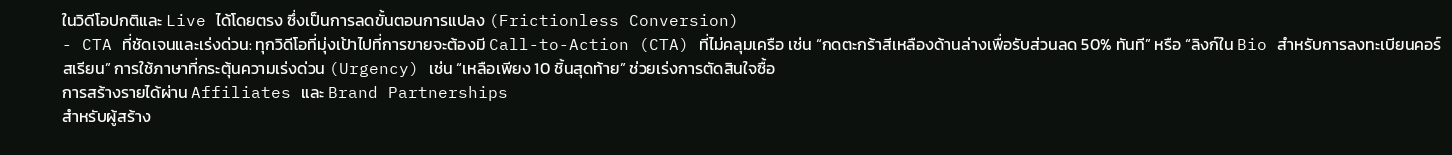ในวิดีโอปกติและ Live ได้โดยตรง ซึ่งเป็นการลดขั้นตอนการแปลง (Frictionless Conversion)
- CTA ที่ชัดเจนและเร่งด่วน: ทุกวิดีโอที่มุ่งเป้าไปที่การขายจะต้องมี Call-to-Action (CTA) ที่ไม่คลุมเครือ เช่น “กดตะกร้าสีเหลืองด้านล่างเพื่อรับส่วนลด 50% ทันที” หรือ “ลิงก์ใน Bio สำหรับการลงทะเบียนคอร์สเรียน” การใช้ภาษาที่กระตุ้นความเร่งด่วน (Urgency) เช่น “เหลือเพียง 10 ชิ้นสุดท้าย” ช่วยเร่งการตัดสินใจซื้อ
การสร้างรายได้ผ่าน Affiliates และ Brand Partnerships
สำหรับผู้สร้าง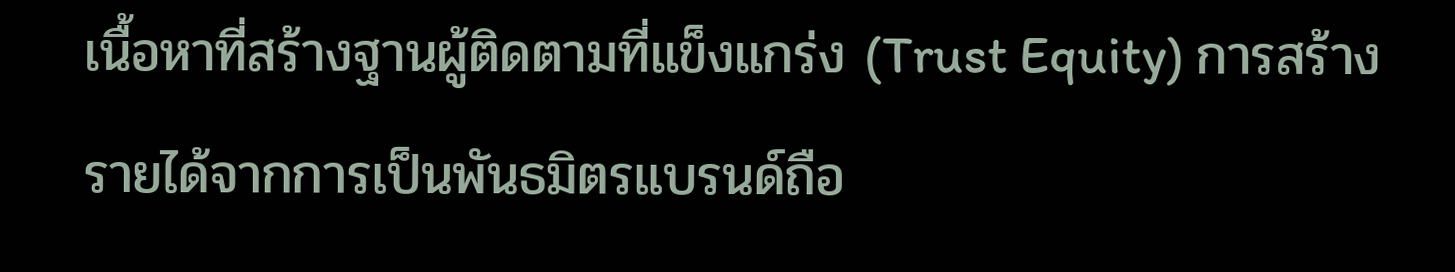เนื้อหาที่สร้างฐานผู้ติดตามที่แข็งแกร่ง (Trust Equity) การสร้างรายได้จากการเป็นพันธมิตรแบรนด์ถือ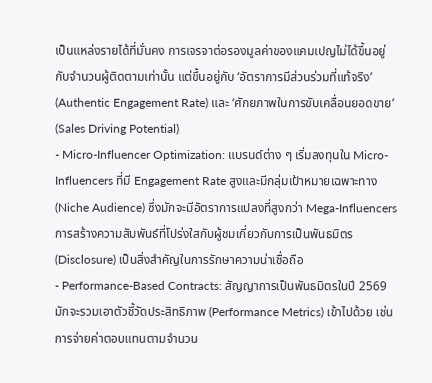เป็นแหล่งรายได้ที่มั่นคง การเจรจาต่อรองมูลค่าของแคมเปญไม่ได้ขึ้นอยู่กับจำนวนผู้ติดตามเท่านั้น แต่ขึ้นอยู่กับ ‘อัตราการมีส่วนร่วมที่แท้จริง’ (Authentic Engagement Rate) และ ‘ศักยภาพในการขับเคลื่อนยอดขาย’ (Sales Driving Potential)
- Micro-Influencer Optimization: แบรนด์ต่าง ๆ เริ่มลงทุนใน Micro-Influencers ที่มี Engagement Rate สูงและมีกลุ่มเป้าหมายเฉพาะทาง (Niche Audience) ซึ่งมักจะมีอัตราการแปลงที่สูงกว่า Mega-Influencers การสร้างความสัมพันธ์ที่โปร่งใสกับผู้ชมเกี่ยวกับการเป็นพันธมิตร (Disclosure) เป็นสิ่งสำคัญในการรักษาความน่าเชื่อถือ
- Performance-Based Contracts: สัญญาการเป็นพันธมิตรในปี 2569 มักจะรวมเอาตัวชี้วัดประสิทธิภาพ (Performance Metrics) เข้าไปด้วย เช่น การจ่ายค่าตอบแทนตามจำนวน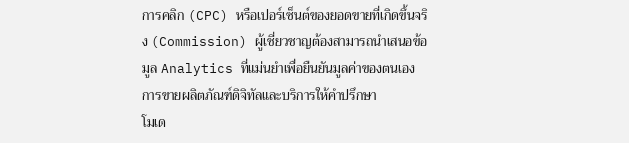การคลิก (CPC) หรือเปอร์เซ็นต์ของยอดขายที่เกิดขึ้นจริง (Commission) ผู้เชี่ยวชาญต้องสามารถนำเสนอข้อมูล Analytics ที่แม่นยำเพื่อยืนยันมูลค่าของตนเอง
การขายผลิตภัณฑ์ดิจิทัลและบริการให้คำปรึกษา
โมเด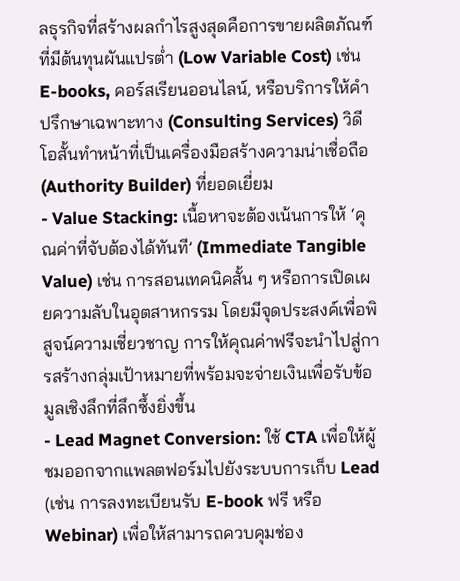ลธุรกิจที่สร้างผลกำไรสูงสุดคือการขายผลิตภัณฑ์ที่มีต้นทุนผันแปรต่ำ (Low Variable Cost) เช่น E-books, คอร์สเรียนออนไลน์, หรือบริการให้คำปรึกษาเฉพาะทาง (Consulting Services) วิดีโอสั้นทำหน้าที่เป็นเครื่องมือสร้างความน่าเชื่อถือ (Authority Builder) ที่ยอดเยี่ยม
- Value Stacking: เนื้อหาจะต้องเน้นการให้ ‘คุณค่าที่จับต้องได้ทันที’ (Immediate Tangible Value) เช่น การสอนเทคนิคสั้น ๆ หรือการเปิดเผยความลับในอุตสาหกรรม โดยมีจุดประสงค์เพื่อพิสูจน์ความเชี่ยวชาญ การให้คุณค่าฟรีจะนำไปสู่การสร้างกลุ่มเป้าหมายที่พร้อมจะจ่ายเงินเพื่อรับข้อมูลเชิงลึกที่ลึกซึ้งยิ่งขึ้น
- Lead Magnet Conversion: ใช้ CTA เพื่อให้ผู้ชมออกจากแพลตฟอร์มไปยังระบบการเก็บ Lead (เช่น การลงทะเบียนรับ E-book ฟรี หรือ Webinar) เพื่อให้สามารถควบคุมช่อง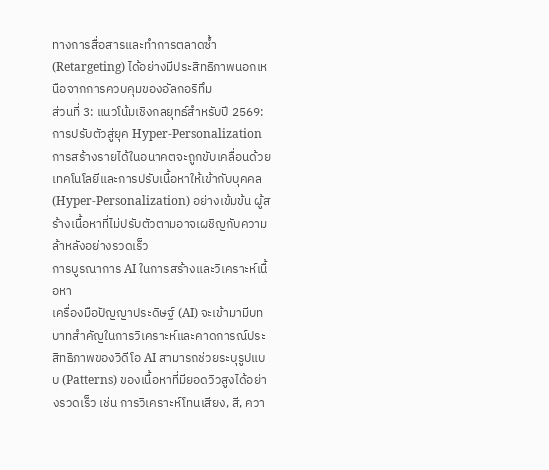ทางการสื่อสารและทำการตลาดซ้ำ (Retargeting) ได้อย่างมีประสิทธิภาพนอกเหนือจากการควบคุมของอัลกอริทึม
ส่วนที่ 3: แนวโน้มเชิงกลยุทธ์สำหรับปี 2569: การปรับตัวสู่ยุค Hyper-Personalization
การสร้างรายได้ในอนาคตจะถูกขับเคลื่อนด้วยเทคโนโลยีและการปรับเนื้อหาให้เข้ากับบุคคล (Hyper-Personalization) อย่างเข้มข้น ผู้สร้างเนื้อหาที่ไม่ปรับตัวตามอาจเผชิญกับความล้าหลังอย่างรวดเร็ว
การบูรณาการ AI ในการสร้างและวิเคราะห์เนื้อหา
เครื่องมือปัญญาประดิษฐ์ (AI) จะเข้ามามีบทบาทสำคัญในการวิเคราะห์และคาดการณ์ประสิทธิภาพของวิดีโอ AI สามารถช่วยระบุรูปแบบ (Patterns) ของเนื้อหาที่มียอดวิวสูงได้อย่างรวดเร็ว เช่น การวิเคราะห์โทนเสียง, สี, ควา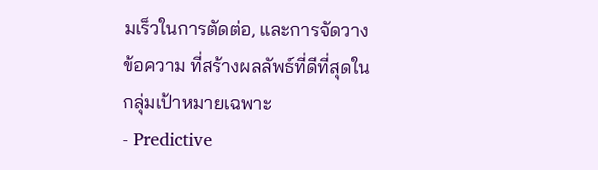มเร็วในการตัดต่อ, และการจัดวางข้อความ ที่สร้างผลลัพธ์ที่ดีที่สุดในกลุ่มเป้าหมายเฉพาะ
- Predictive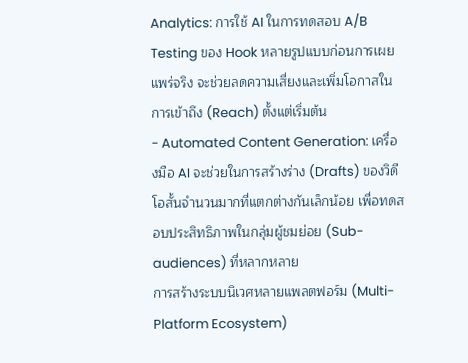Analytics: การใช้ AI ในการทดสอบ A/B Testing ของ Hook หลายรูปแบบก่อนการเผยแพร่จริง จะช่วยลดความเสี่ยงและเพิ่มโอกาสในการเข้าถึง (Reach) ตั้งแต่เริ่มต้น
- Automated Content Generation: เครื่องมือ AI จะช่วยในการสร้างร่าง (Drafts) ของวิดีโอสั้นจำนวนมากที่แตกต่างกันเล็กน้อย เพื่อทดสอบประสิทธิภาพในกลุ่มผู้ชมย่อย (Sub-audiences) ที่หลากหลาย
การสร้างระบบนิเวศหลายแพลตฟอร์ม (Multi-Platform Ecosystem)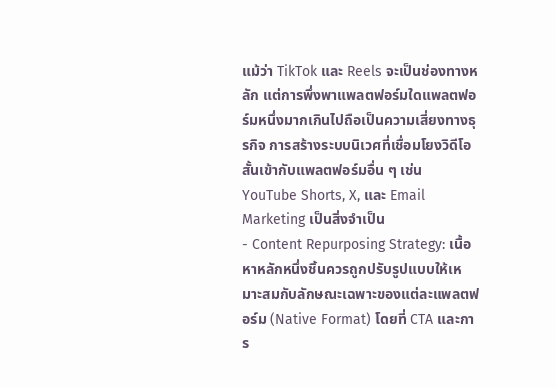แม้ว่า TikTok และ Reels จะเป็นช่องทางหลัก แต่การพึ่งพาแพลตฟอร์มใดแพลตฟอร์มหนึ่งมากเกินไปถือเป็นความเสี่ยงทางธุรกิจ การสร้างระบบนิเวศที่เชื่อมโยงวิดีโอสั้นเข้ากับแพลตฟอร์มอื่น ๆ เช่น YouTube Shorts, X, และ Email Marketing เป็นสิ่งจำเป็น
- Content Repurposing Strategy: เนื้อหาหลักหนึ่งชิ้นควรถูกปรับรูปแบบให้เหมาะสมกับลักษณะเฉพาะของแต่ละแพลตฟอร์ม (Native Format) โดยที่ CTA และการ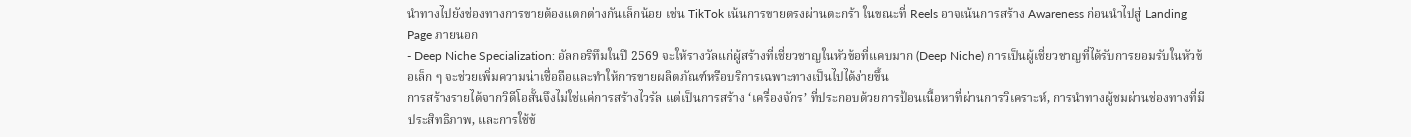นำทางไปยังช่องทางการขายต้องแตกต่างกันเล็กน้อย เช่น TikTok เน้นการขายตรงผ่านตะกร้า ในขณะที่ Reels อาจเน้นการสร้าง Awareness ก่อนนำไปสู่ Landing Page ภายนอก
- Deep Niche Specialization: อัลกอริทึมในปี 2569 จะให้รางวัลแก่ผู้สร้างที่เชี่ยวชาญในหัวข้อที่แคบมาก (Deep Niche) การเป็นผู้เชี่ยวชาญที่ได้รับการยอมรับในหัวข้อเล็ก ๆ จะช่วยเพิ่มความน่าเชื่อถือและทำให้การขายผลิตภัณฑ์หรือบริการเฉพาะทางเป็นไปได้ง่ายขึ้น
การสร้างรายได้จากวิดีโอสั้นจึงไม่ใช่แค่การสร้างไวรัล แต่เป็นการสร้าง ‘เครื่องจักร’ ที่ประกอบด้วยการป้อนเนื้อหาที่ผ่านการวิเคราะห์, การนำทางผู้ชมผ่านช่องทางที่มีประสิทธิภาพ, และการใช้ข้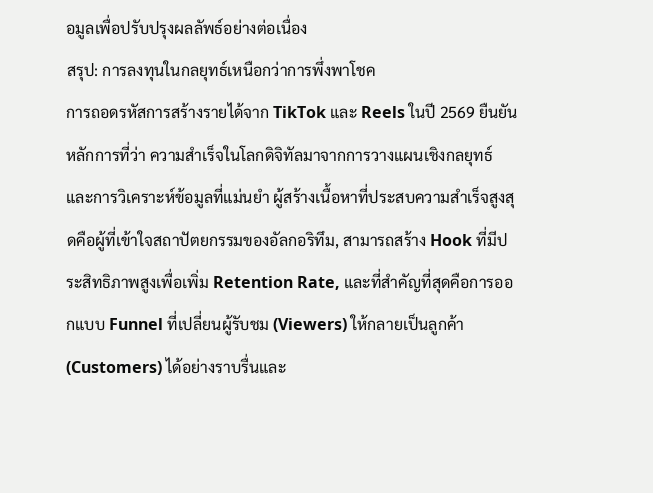อมูลเพื่อปรับปรุงผลลัพธ์อย่างต่อเนื่อง
สรุป: การลงทุนในกลยุทธ์เหนือกว่าการพึ่งพาโชค
การถอดรหัสการสร้างรายได้จาก TikTok และ Reels ในปี 2569 ยืนยันหลักการที่ว่า ความสำเร็จในโลกดิจิทัลมาจากการวางแผนเชิงกลยุทธ์และการวิเคราะห์ข้อมูลที่แม่นยำ ผู้สร้างเนื้อหาที่ประสบความสำเร็จสูงสุดคือผู้ที่เข้าใจสถาปัตยกรรมของอัลกอริทึม, สามารถสร้าง Hook ที่มีประสิทธิภาพสูงเพื่อเพิ่ม Retention Rate, และที่สำคัญที่สุดคือการออกแบบ Funnel ที่เปลี่ยนผู้รับชม (Viewers) ให้กลายเป็นลูกค้า (Customers) ได้อย่างราบรื่นและ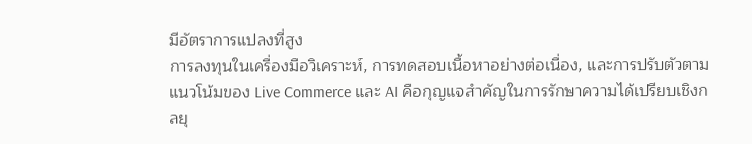มีอัตราการแปลงที่สูง
การลงทุนในเครื่องมือวิเคราะห์, การทดสอบเนื้อหาอย่างต่อเนื่อง, และการปรับตัวตามแนวโน้มของ Live Commerce และ AI คือกุญแจสำคัญในการรักษาความได้เปรียบเชิงกลยุ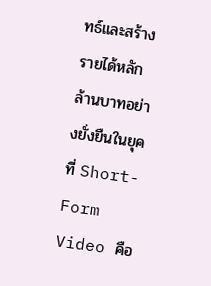ทธ์และสร้างรายได้หลักล้านบาทอย่างยั่งยืนในยุคที่ Short-Form Video คือ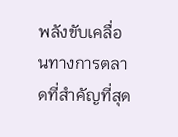พลังขับเคลื่อนทางการตลาดที่สำคัญที่สุด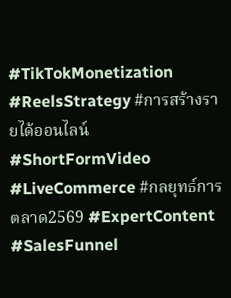#TikTokMonetization #ReelsStrategy #การสร้างรายได้ออนไลน์ #ShortFormVideo #LiveCommerce #กลยุทธ์การตลาด2569 #ExpertContent #SalesFunnel